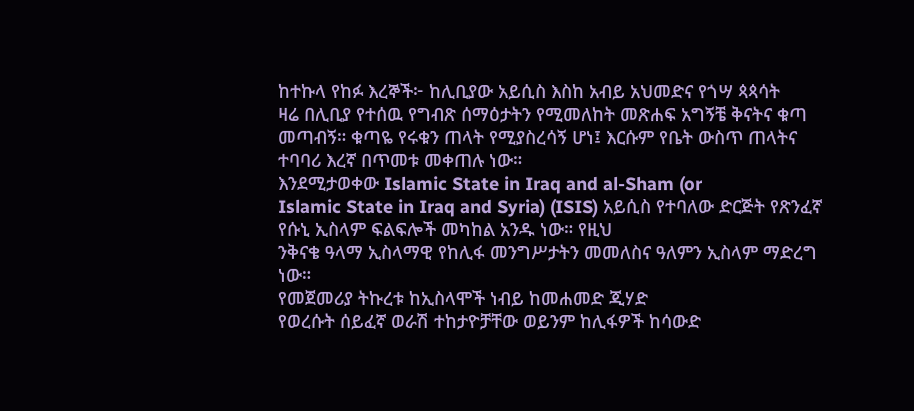ከተኩላ የከፉ እረኞች፦ ከሊቢያው አይሲስ እስከ አብይ አህመድና የጎሣ ጳጳሳት
ዛሬ በሊቢያ የተሰዉ የግብጽ ሰማዕታትን የሚመለከት መጽሐፍ አግኝቼ ቅናትና ቁጣ መጣብኝ። ቁጣዬ የሩቁን ጠላት የሚያስረሳኝ ሆነ፤ እርሱም የቤት ውስጥ ጠላትና ተባባሪ እረኛ በጥመቱ መቀጠሉ ነው።
እንደሚታወቀው Islamic State in Iraq and al-Sham (or
Islamic State in Iraq and Syria) (ISIS) አይሲስ የተባለው ድርጅት የጽንፈኛ የሱኒ ኢስላም ፍልፍሎች መካከል አንዱ ነው። የዚህ
ንቅናቄ ዓላማ ኢስላማዊ የከሊፋ መንግሥታትን መመለስና ዓለምን ኢስላም ማድረግ ነው።
የመጀመሪያ ትኩረቱ ከኢስላሞች ነብይ ከመሐመድ ጂሃድ
የወረሱት ሰይፈኛ ወራሽ ተከታዮቻቸው ወይንም ከሊፋዎች ከሳውድ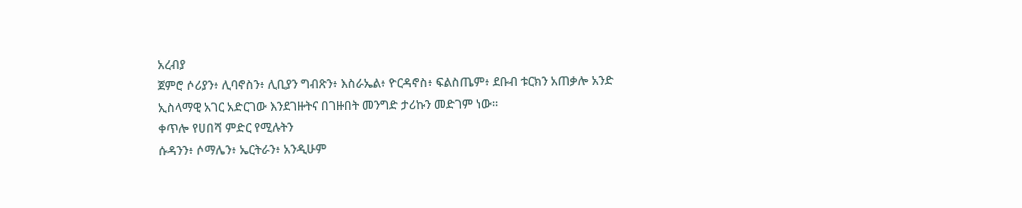አረብያ
ጀምሮ ሶሪያን፥ ሊባኖስን፥ ሊቢያን ግብጽን፥ እስራኤል፥ ዮርዳኖስ፥ ፍልስጤም፥ ደቡብ ቱርክን አጠቃሎ አንድ ኢስላማዊ አገር አድርገው እንደገዙትና በገዙበት መንግድ ታሪኩን መድገም ነው።
ቀጥሎ የሀበሻ ምድር የሚሉትን
ሱዳንን፥ ሶማሌን፥ ኤርትራን፥ አንዲሁም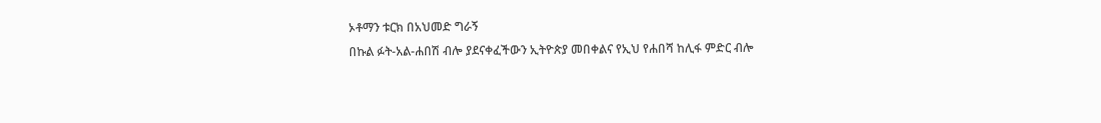ኦቶማን ቱርክ በአህመድ ግራኝ
በኩል ፉት-አል-ሐበሽ ብሎ ያደናቀፈችውን ኢትዮጵያ መበቀልና የኢህ የሐበሻ ከሊፋ ምድር ብሎ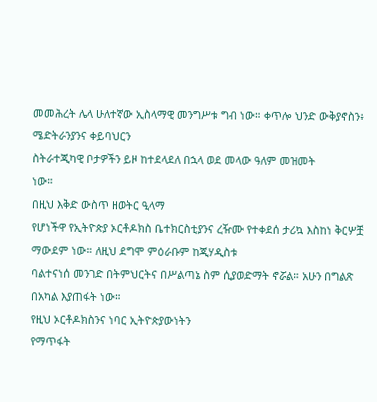መመሕረት ሌላ ሁለተኛው ኢስላማዊ መንግሥቱ ግብ ነው። ቀጥሎ ህንድ ውቅያኖስን፥ ሜድትራንያንና ቀይባህርን
ስትራተጂካዊ ቦታዎችን ይዞ ከተደላደለ በኋላ ወደ መላው ዓለም መዝመት
ነው።
በዚህ እቅድ ውስጥ ዘወትር ዒላማ
የሆነችዋ የኢትዮጵያ ኦርቶዶክስ ቤተክርስቲያንና ረዥሙ የተቀደሰ ታሪኳ እስከነ ቅርሦቿ ማውደም ነው። ለዚህ ደግሞ ምዕራቡም ከጂሃዲስቱ
ባልተናነሰ መንገድ በትምህርትና በሥልጣኔ ስም ሲያወድማት ኖሯል። አሁን በግልጽ በአካል እያጠፋት ነው።
የዚህ ኦርቶዶክስንና ነባር ኢትዮጵያውነትን
የማጥፋት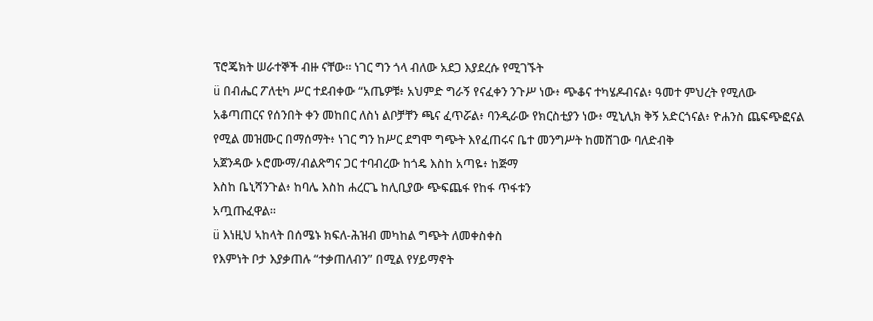ፕሮጄክት ሠራተኞች ብዙ ናቸው። ነገር ግን ጎላ ብለው አደጋ እያደረሱ የሚገኙት
ü በብሔር ፖለቲካ ሥር ተደብቀው “አጤዎቹ፥ አህምድ ግራኝ የናፈቀን ንጉሥ ነው፥ ጭቆና ተካሄዶብናል፥ ዓመተ ምህረት የሚለው
አቆጣጠርና የሰንበት ቀን መከበር ለስነ ልቦቻቸን ጫና ፈጥሯል፥ ባንዲራው የክርስቲያን ነው፥ ሚኒሊክ ቅኝ አድርጎናል፥ ዮሐንስ ጨፍጭፎናል የሚል መዝሙር በማሰማት፥ ነገር ግን ከሥር ደግሞ ግጭት እየፈጠሩና ቤተ መንግሥት ከመሸገው ባለድብቅ
አጀንዳው ኦሮሙማ/ብልጽግና ጋር ተባብረው ከጎዴ እስከ አጣዬ፥ ከጅማ
እስከ ቤኒሻንጉል፥ ከባሌ እስከ ሐረርጌ ከሊቢያው ጭፍጨፋ የከፋ ጥፋቱን
አጧጡፈዋል።
ü እነዚህ ኣከላት በሰሜኑ ክፍለ-ሕዝብ መካከል ግጭት ለመቀስቀስ
የእምነት ቦታ እያቃጠሉ “ተቃጠለብን” በሚል የሃይማኖት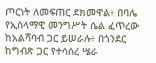ጦርነት ለመፍጠር ደክመዋል፥ በባሌ የኢስላማዊ መንግሥት ሴል ፈጥረው ከአልሻባብ ጋር ይሠራሉ፥ በጎንደር ከግብጽ ጋር የተሳሰረ ሤራ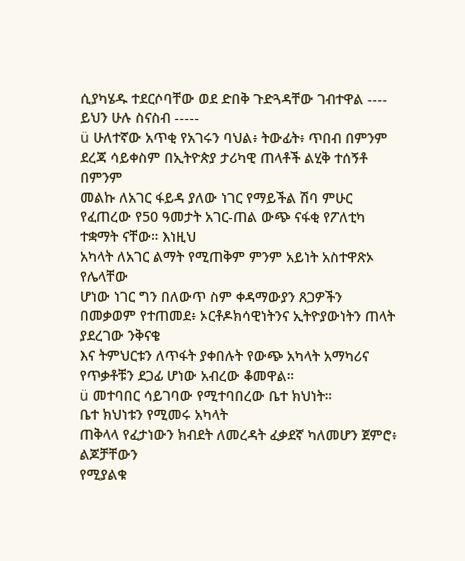ሲያካሄዱ ተደርሶባቸው ወደ ድበቅ ጉድጓዳቸው ገብተዋል ---- ይህን ሁሉ ስናስብ -----
ü ሁለተኛው አጥቂ የአገሩን ባህል፥ ትውፊት፥ ጥበብ በምንም ደረጃ ሳይቀስም በኢትዮጵያ ታሪካዊ ጠላቶች ልሂቅ ተሰኝቶ በምንም
መልኩ ለአገር ፋይዳ ያለው ነገር የማይችል ሽባ ምሁር የፈጠረው የ50 ዓመታት አገር-ጠል ውጭ ናፋቂ የፖለቲካ ተቋማት ናቸው። እነዚህ
አካላት ለአገር ልማት የሚጠቅም ምንም አይነት አስተዋጽኦ የሌላቸው
ሆነው ነገር ግን በለውጥ ስም ቀዳማውያን ጸጋዎችን በመቃወም የተጠመደ፥ ኦርቶዶክሳዊነትንና ኢትዮያውነትን ጠላት ያደረገው ንቅናቄ
እና ትምህርቱን ለጥፋት ያቀበሉት የውጭ አካላት አማካሪና የጥቃቶቹን ደጋፊ ሆነው አብረው ቆመዋል።
ü መተባበር ሳይገባው የሚተባበረው ቤተ ክህነት።
ቤተ ክህነቱን የሚመሩ አካላት
ጠቅላላ የፈታነውን ክብደት ለመረዳት ፈቃደኛ ካለመሆን ጀምሮ፥ ልጆቻቸውን
የሚያልቁ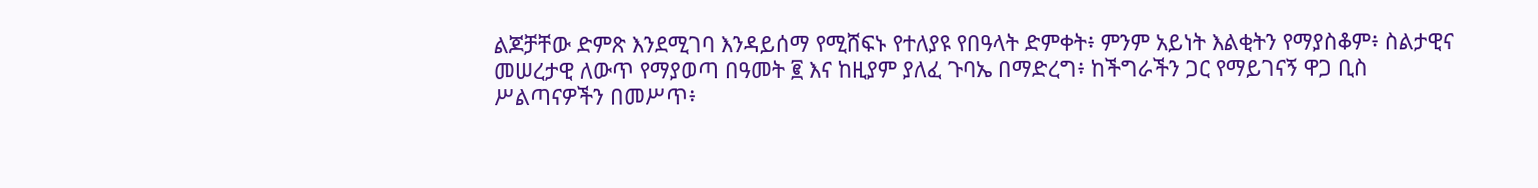ልጆቻቸው ድምጽ እንደሚገባ እንዳይሰማ የሚሸፍኑ የተለያዩ የበዓላት ድምቀት፥ ምንም አይነት እልቂትን የማያስቆም፥ ስልታዊና
መሠረታዊ ለውጥ የማያወጣ በዓመት ፪ እና ከዚያም ያለፈ ጉባኤ በማድረግ፥ ከችግራችን ጋር የማይገናኝ ዋጋ ቢስ
ሥልጣናዎችን በመሥጥ፥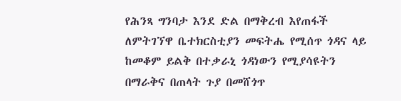የሕንጻ ግንባታ እንደ ድል በማቅረብ እየጠፋች
ለምትገኘዋ ቤተክርስቲያን መፍትሔ የሚሰጥ ጎዳና ላይ ከመቆም ይልቅ በተቃራኒ ጎዳነውን የሚያሳዩትን በማራቅና በጠላት ጉያ በመሸጎጥ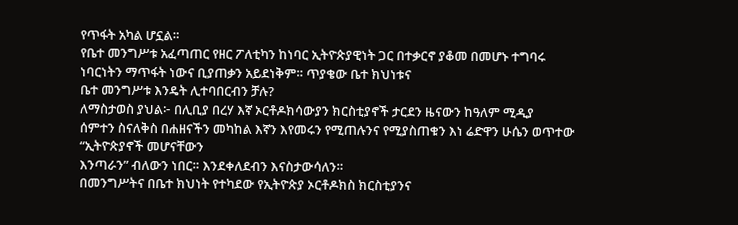የጥፋት አካል ሆኗል።
የቤተ መንግሥቱ አፈጣጠር የዘር ፖለቲካን ከነባር ኢትዮጵያዊነት ጋር በተቃርኖ ያቆመ በመሆኑ ተግባሩ
ነባርነትን ማጥፋት ነውና ቢያጠቃን አይደነቅም። ጥያቄው ቤተ ክህነቱና
ቤተ መንግሥቱ እንዴት ሊተባበርብን ቻሉ?
ለማስታወስ ያህል፦ በሊቢያ በረሃ እኛ ኦርቶዶክሳውያን ክርስቲያኖች ታርደን ዜናውን ከዓለም ሚዲያ
ሰምተን ስናለቅስ በሐዘናችን መካከል እኛን እየመሩን የሚጠሉንና የሚያስጠቁን እነ ሬድዋን ሁሴን ወጥተው “ኢትዮጵያኖች መሆናቸውን
እንጣራን” ብለውን ነበር። እንደቀለደብን እናስታውሳለን።
በመንግሥትና በቤተ ክህነት የተካደው የኢትዮጵያ ኦርቶዶክስ ክርስቲያንና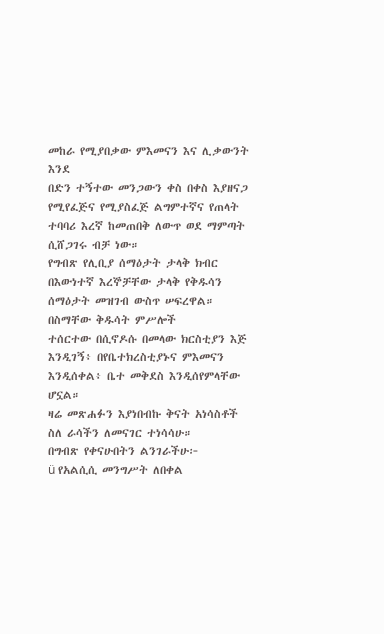መከራ የሚያበቃው ምእመናን እና ሊቃውንት እንደ
በድን ተኝተው መንጋውን ቀስ በቀስ እያዘናጋ የሚየፈጅና የሚያስፈጅ ልግምተኛና የጠላት ተባባሪ እረኛ ከመጠበቅ ለውጥ ወደ ማምጣት
ሲሸጋገሩ ብቻ ነው።
የግብጽ የሊቢያ ሰማዕታት ታላቅ ክብር በእውነተኛ እረኞቻቸው ታላቅ የቅዱሳን ሰማዕታት መዝገብ ውስጥ ሠፍረዋል። በስማቸው ቅዱሳት ምሥሎች
ተሰርተው በሲኖዶሱ በመላው ክርስቲያን እጅ እንዲገኝ፥ በየቤተክረስቲያኑና ምእመናን እንዲሰቀል፥ ቤተ መቅደስ እንዲሰየምላቸው ሆኗል።
ዛሬ መጽሐፉን እያነበብኩ ቅናት አነሳስቶች ስለ ራሳችን ለመናገር ተነሳሳሁ።
በግብጽ የቀናሁበትን ልንገራችሁ፦
ü የአልሲሲ መንግሥት ለበቀል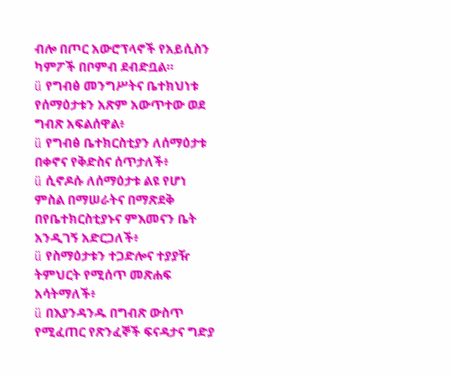ብሎ በጦር አውሮፕላኖች የአይሲስን ካምፖች በቦምብ ደብድቧል።
ü የግብፅ መንግሥትና ቤተክህነቱ የሰማዕታቱን አጽም አውጥተው ወደ ግብጽ አፍልሰዋል፥
ü የግብፅ ቤተክርስቲያን ለሰማዕታቱ በቀኖና የቅድስና ሰጥታለች፥
ü ሲኖዶሱ ለሰማዕታቱ ልዩ የሆነ ምስል በማሠራትና በማጽደቅ በየቤተክርስቲያኑና ምእመናን ቤት አንዲገኝ አድርጋለች፥
ü የስማዕታቱን ተጋድሎና ተያያዥ ትምህርት የሚሰጥ መጽሐፍ አሳትማለች፥
ü በእያንዳንዱ በግብጽ ውስጥ የሚፈጠር የጽንፈኞች ፍናዳታና ግድያ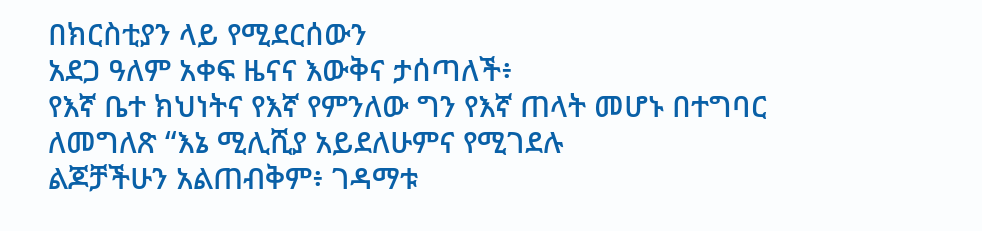በክርስቲያን ላይ የሚደርሰውን
አደጋ ዓለም አቀፍ ዜናና እውቅና ታሰጣለች፥
የእኛ ቤተ ክህነትና የእኛ የምንለው ግን የእኛ ጠላት መሆኑ በተግባር ለመግለጽ “እኔ ሚሊሺያ አይደለሁምና የሚገደሉ
ልጆቻችሁን አልጠብቅም፥ ገዳማቱ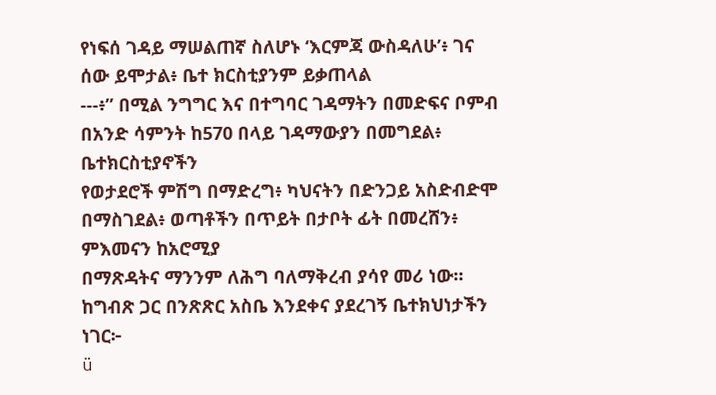የነፍሰ ገዳይ ማሠልጠኛ ስለሆኑ ‘እርምጃ ውስዳለሁ’፥ ገና ሰው ይሞታል፥ ቤተ ክርስቲያንም ይቃጠላል
---፥” በሚል ንግግር እና በተግባር ገዳማትን በመድፍና ቦምብ በአንድ ሳምንት ከ570 በላይ ገዳማውያን በመግደል፥ ቤተክርስቲያኖችን
የወታደሮች ምሽግ በማድረግ፥ ካህናትን በድንጋይ አስድብድሞ በማስገደል፥ ወጣቶችን በጥይት በታቦት ፊት በመረሸን፥ ምእመናን ከአሮሚያ
በማጽዳትና ማንንም ለሕግ ባለማቅረብ ያሳየ መሪ ነው።
ከግብጽ ጋር በንጽጽር አስቤ እንደቀና ያደረገኝ ቤተክህነታችን ነገር፦
ü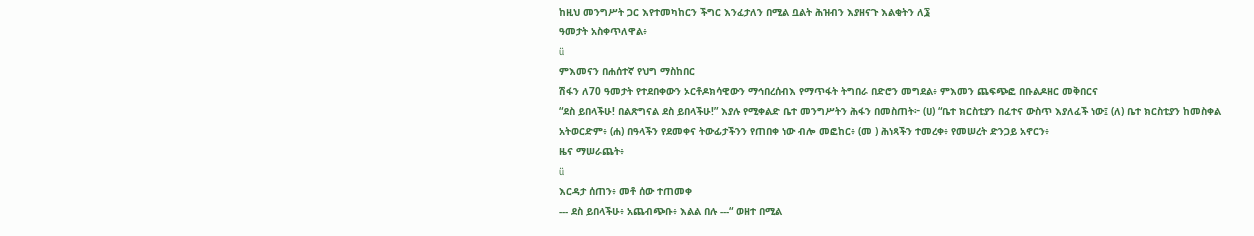ከዚህ መንግሥት ጋር እየተመካከርን ችግር እንፈታለን በሚል ቧልት ሕዝብን እያዘናጉ እልቂትን ለ፮
ዓመታት አስቀጥለዋል፥
ü
ምእመናን በሐሰተኛ የህግ ማስከበር
ሽፋን ለ70 ዓመታት የተደበቀውን ኦርቶዶክሳዊውን ማኅበረሰብእ የማጥፋት ትግበራ በድሮን መግደል፥ ምእመን ጨፍጭፎ በቡልዶዘር መቅበርና
“ደስ ይበላችሁ! በልጽግናል ደስ ይበላችሁ!” እያሉ የሚቀልድ ቤተ መንግሥትን ሕፋን በመስጠት፦ (ሀ) “ቤተ ክርስቲያን በፈተና ውስጥ እያለፈች ነው፤ (ለ) ቤተ ክርስቲያን ከመስቀል
አትወርድም፥ (ሐ) በዓላችን የደመቀና ትውፊታችንን የጠበቀ ነው ብሎ መፎከር፥ (መ ) ሕነጻችን ተመረቀ፥ የመሠረት ድንጋይ አኖርን፥
ዜና ማሠራጨት፥
ü
እርዳታ ሰጠን፥ መቶ ሰው ተጠመቀ
--- ደስ ይበላችሁ፥ አጨብጭቡ፥ እልል በሉ ---“ ወዘተ በሚል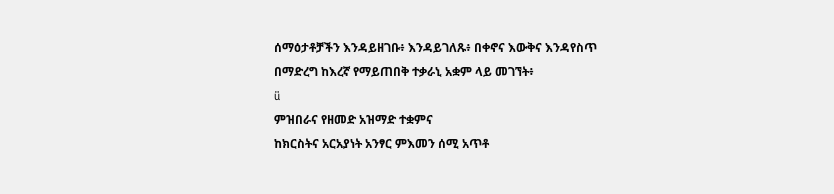ሰማዕታቶቻችን እንዳይዘገቡ፥ እንዳይገለጹ፥ በቀኖና እውቅና እንዳየስጥ
በማድረግ ከእረኛ የማይጠበቅ ተቃራኒ አቋም ላይ መገኘት፥
ü
ምዝበራና የዘመድ አዝማድ ተቋምና
ከክርስትና አርአያነት አንፃር ምእመን ሰሚ አጥቶ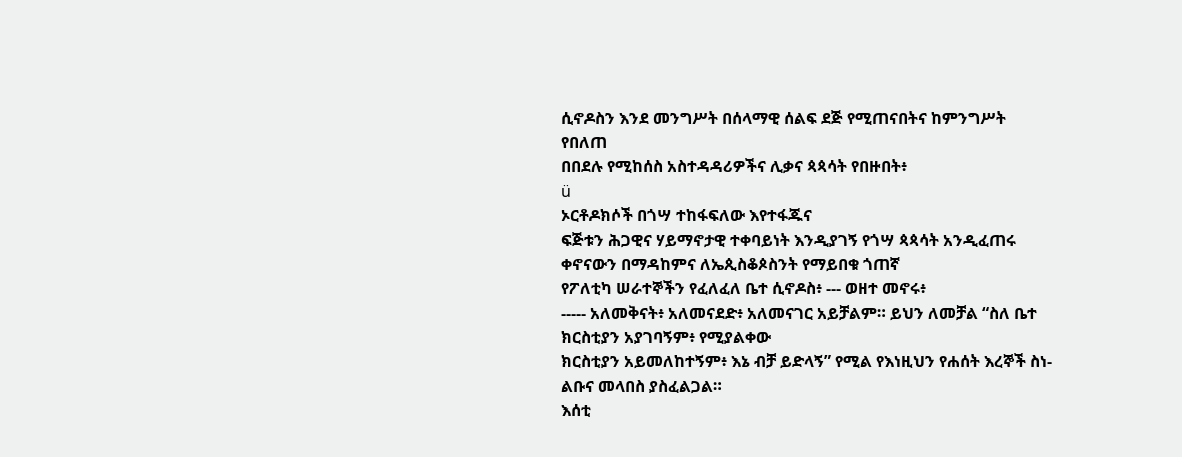ሲኖዶስን እንደ መንግሥት በሰላማዊ ሰልፍ ደጅ የሚጠናበትና ከምንግሥት የበለጠ
በበደሉ የሚከሰስ አስተዳዳሪዎችና ሊቃና ጳጳሳት የበዙበት፥
ü
ኦርቶዶክሶች በጎሣ ተከፋፍለው እየተፋጁና
ፍጅቱን ሕጋዊና ሃይማኖታዊ ተቀባይነት እንዲያገኝ የጎሣ ጳጳሳት አንዲፈጠሩ ቀኖናውን በማዳከምና ለኤጲስቆጶስንት የማይበቁ ጎጠኛ
የፖለቲካ ሠራተኞችን የፈለፈለ ቤተ ሲኖዶስ፥ --- ወዘተ መኖሩ፥
----- አለመቅናት፥ አለመናደድ፥ አለመናገር አይቻልም። ይህን ለመቻል “ስለ ቤተ ክርስቲያን አያገባኝም፥ የሚያልቀው
ክርስቲያን አይመለከተኝም፥ እኔ ብቻ ይድላኝ” የሚል የእነዚህን የሐሰት እረኞች ስነ-ልቡና መላበስ ያስፈልጋል።
እሰቲ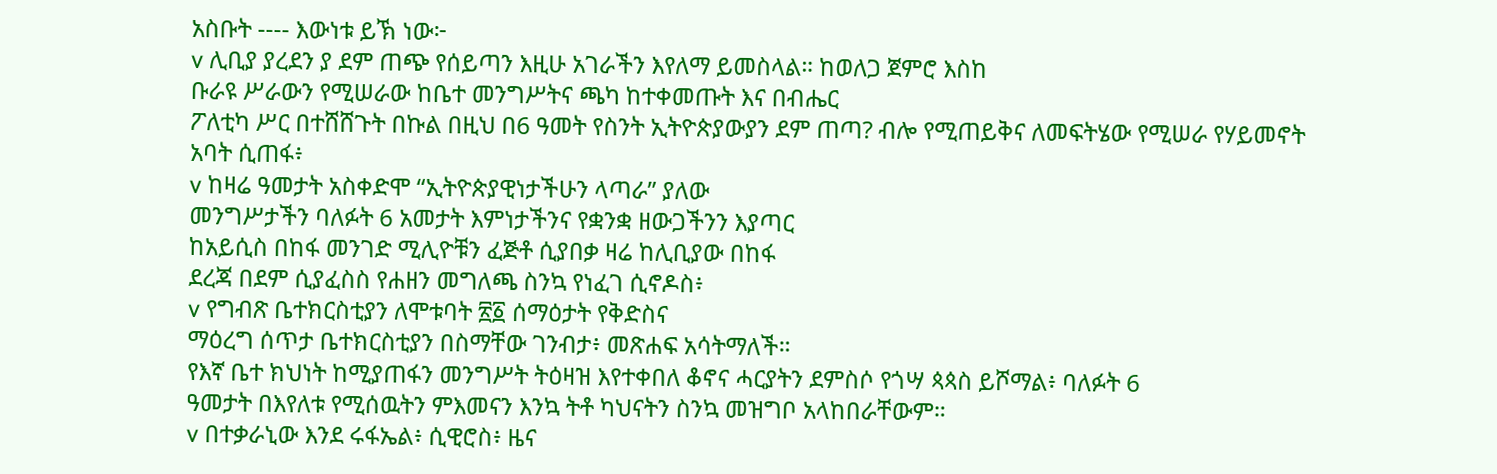አስቡት ---- እውነቱ ይኽ ነው፦
v ሊቢያ ያረደን ያ ደም ጠጭ የሰይጣን እዚሁ አገራችን እየለማ ይመስላል። ከወለጋ ጀምሮ እስከ
ቡራዩ ሥራውን የሚሠራው ከቤተ መንግሥትና ጫካ ከተቀመጡት እና በብሔር
ፖለቲካ ሥር በተሸሸጉት በኩል በዚህ በ6 ዓመት የስንት ኢትዮጵያውያን ደም ጠጣ? ብሎ የሚጠይቅና ለመፍትሄው የሚሠራ የሃይመኖት
አባት ሲጠፋ፥
v ከዛሬ ዓመታት አስቀድሞ “ኢትዮጵያዊነታችሁን ላጣራ” ያለው
መንግሥታችን ባለፉት 6 አመታት እምነታችንና የቋንቋ ዘውጋችንን እያጣር
ከአይሲስ በከፋ መንገድ ሚሊዮቹን ፈጅቶ ሲያበቃ ዛሬ ከሊቢያው በከፋ
ደረጃ በደም ሲያፈስስ የሐዘን መግለጫ ስንኳ የነፈገ ሲኖዶስ፥
v የግብጽ ቤተክርስቲያን ለሞቱባት ፳፩ ሰማዕታት የቅድስና
ማዕረግ ሰጥታ ቤተክርስቲያን በስማቸው ገንብታ፥ መጽሐፍ አሳትማለች።
የእኛ ቤተ ክህነት ከሚያጠፋን መንግሥት ትዕዛዝ እየተቀበለ ቆኖና ሓርያትን ደምስሶ የጎሣ ጳጳስ ይሾማል፥ ባለፉት 6
ዓመታት በእየለቱ የሚሰዉትን ምእመናን እንኳ ትቶ ካህናትን ስንኳ መዝግቦ አላከበራቸውም።
v በተቃራኒው እንደ ሩፋኤል፥ ሲዊሮስ፥ ዜና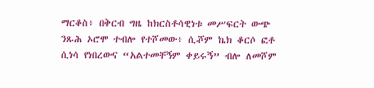ማርቆስ፥ በቅርብ ግዜ ከክርስቶሳዊነቱ መሥፍርት ውጭ ንጹሕ ኦሮሞ ተብሎ የተሾመው፥ ሲⶄም ኬክ ቆርሶ ፎቶ
ሲነሳ የነበረውና “አልተመቸኝም ቀይሩኝ” ብሎ ለመሾም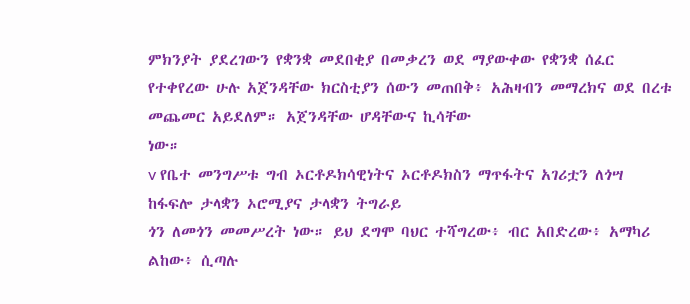ምክንያት ያደረገውን የቋንቋ መደበቂያ በመቃረን ወደ ማያውቀው የቋንቋ ሰፈር
የተቀየረው ሁሉ አጀንዳቸው ክርስቲያን ሰውን መጠበቅ፥ አሕዛብን መማረክና ወደ በረቱ መጨመር አይደለም። አጀንዳቸው ሆዳቸውና ኪሳቸው
ነው።
v የቤተ መንግሥቱ ግብ ኦርቶዶክሳዊነትና ኦርቶዶክስን ማጥፋትና አገሪቷን ለጎሣ ከፋፍሎ ታላቋን ኦሮሚያና ታላቋን ትግራይ
ጎን ለመጎን መመሥረት ነው። ይህ ደግሞ ባህር ተሻግረው፥ ብር አበድረው፥ አማካሪ ልከው፥ ሲጣሉ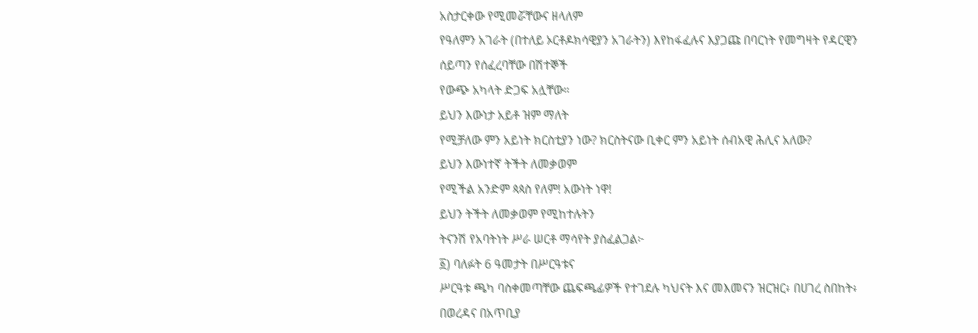አስታርቀው የሚመሯቸውና ዘላለም
የዓለምን አገራት (በተለይ ኦርቶዶክሳዊያን አገራትን) እየከፋፈሉና እያጋጩ በባርነት የመግዛት የዳርዊን ሰይጣን የሰፈረባቸው በሽተኞች
የውጭ አካላት ድጋፍ አሏቸው።
ይህን እውነታ አይቶ ዝም ማለት
የሚቻለው ምን አይነት ክርስቲያን ነው? ክርስትናው ቢቀር ምን አይነት ሰብአዊ ሕሊና አለው?
ይህን እውነተኛ ትችት ለመቃወም
የሚችል አንድም ጳጳስ የለም! አውነት ነዋ!
ይህን ትችት ለመቃወም የሚከተሉትን
ትናንሽ የአባትነት ሥራ ሠርቶ ማሳየት ያስፈልጋል፦
፩) ባለፉት 6 ዓመታት በሥርዓቱና
ሥርዓቱ ጫካ ባስቀመጣቸው ጨፍጫፊዎች የተገደሉ ካህናት እና መእመናን ዝርዝር፥ በሀገረ ስበከት፥ በወረዳና በአጥቢያ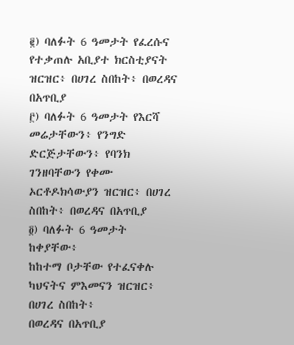፪) ባለፉት 6 ዓመታት የፈረሱና
የተቃጠሉ አቢያተ ክርስቲያናት ዝርዝር፥ በሀገረ ስበከት፥ በወረዳና በአጥቢያ
፫) ባለፉት 6 ዓመታት የእርሻ
መሬታቸውን፥ የንግድ ድርጅታቸውን፥ የባንክ ገንዘባቸውን የቀሙ ኦርቶዶክሳውያን ዝርዝር፥ በሀገረ ስበከት፥ በወረዳና በአጥቢያ
፬) ባለፉት 6 ዓመታት ከቀያቸው፥
ከከተማ ቦታቸው የተፈናቀሉ ካህናትና ምእመናን ዝርዝር፥ በሀገረ ስበከት፥
በወረዳና በአጥቢያ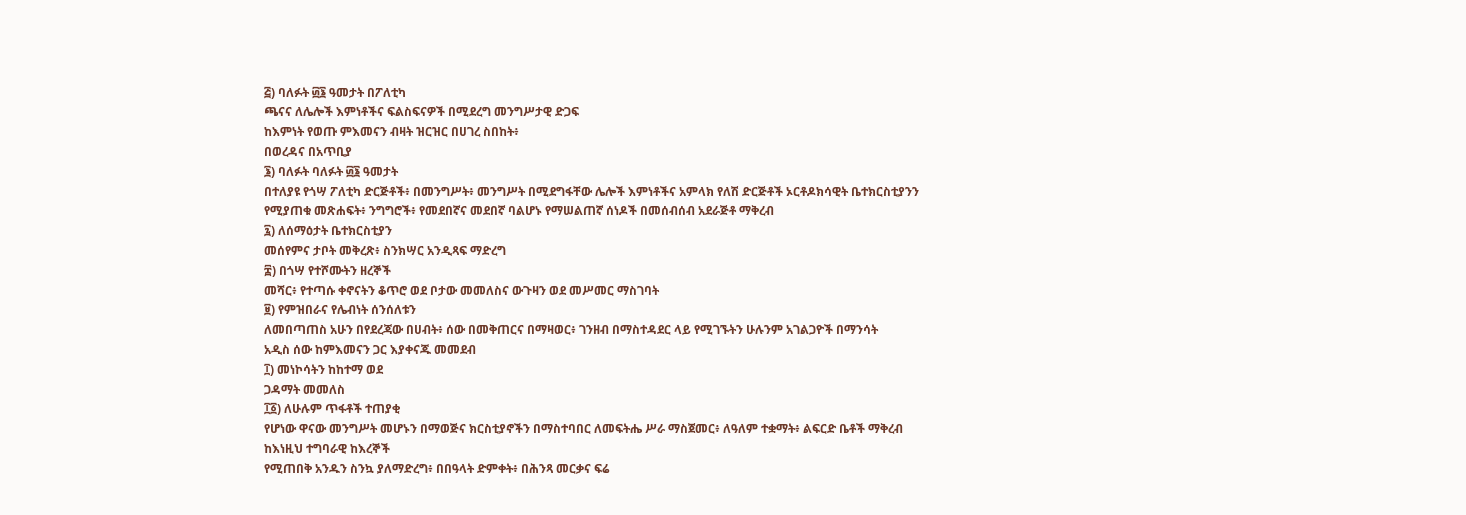፭) ባለፉት ፴፮ ዓመታት በፖለቲካ
ጫናና ለሌሎች እምነቶችና ፍልስፍናዎች በሚደረግ መንግሥታዊ ድጋፍ
ከእምነት የወጡ ምእመናን ብዛት ዝርዝር በሀገረ ስበከት፥
በወረዳና በአጥቢያ
፮) ባለፉት ባለፉት ፴፮ ዓመታት
በተለያዩ የጎሣ ፖለቲካ ድርጅቶች፥ በመንግሥት፥ መንግሥት በሚደግፋቸው ሌሎች እምነቶችና አምላክ የለሽ ድርጅቶች ኦርቶዶክሳዊት ቤተክርስቲያንን
የሚያጠቁ መጽሐፍት፥ ንግግሮች፥ የመደበኛና መደበኛ ባልሆኑ የማሠልጠኛ ሰነዶች በመሰብሰብ አደራጅቶ ማቅረብ
፯) ለሰማዕታት ቤተክርስቲያን
መሰየምና ታቦት መቅረጽ፥ ስንክሣር አንዲጻፍ ማድረግ
፰) በጎሣ የተሾሙትን ዘረኞች
መሻር፥ የተጣሱ ቀኖናትን ቆጥሮ ወደ ቦታው መመለስና ውጉዛን ወደ መሥመር ማስገባት
፱) የምዝበራና የሌብነት ሰንሰለቱን
ለመበጣጠስ አሁን በየደረጃው በሀብት፥ ሰው በመቅጠርና በማዛወር፥ ገንዘብ በማስተዳደር ላይ የሚገኙትን ሁሉንም አገልጋዮች በማንሳት
አዲስ ሰው ከምእመናን ጋር እያቀናጁ መመደብ
፲) መነኮሳትን ከከተማ ወደ
ጋዳማት መመለስ
፲፩) ለሁሉም ጥፋቶች ተጠያቂ
የሆነው ዋናው መንግሥት መሆኑን በማወጅና ክርስቲያኖችን በማስተባበር ለመፍትሔ ሥራ ማስጀመር፥ ለዓለም ተቋማት፥ ልፍርድ ቤቶች ማቅረብ
ከእነዚህ ተግባራዊ ከእረኞች
የሚጠበቅ አንዱን ስንኳ ያለማድረግ፥ በበዓላት ድምቀት፥ በሕንጻ መርቃና ፍሬ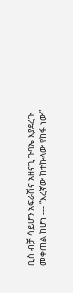ቢስ ብቻ ሳይሆን አፍራሽና አዘናጊ ጉባኤ እያደረጉ
መቀጠል ከሆነ --- “እረኛው ከተኩላው የከፋ ነው”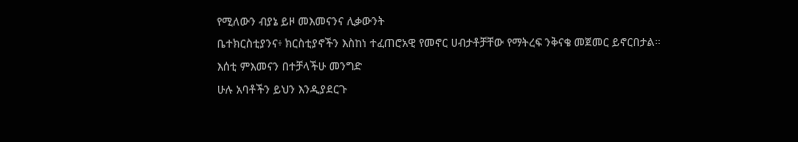የሚለውን ብያኔ ይዞ መእመናንና ሊቃውንት
ቤተክርስቲያንና፥ ክርስቲያኖችን እስከነ ተፈጠሮአዊ የመኖር ሀብታቶቻቸው የማትረፍ ንቅናቄ መጀመር ይኖርበታል።
እሰቲ ምእመናን በተቻላችሁ መንግድ
ሁሉ አባቶችን ይህን እንዲያደርጉ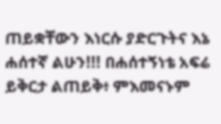ጠይቋቸውን እነርሱ ያድርጉትና እኔ
ሐሰተኛ ልሁን!!! በሐሰተኝነቴ አፍሬ ይቅርታ ልጠይቅ፥ ምእመናኑም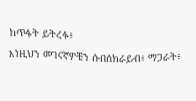ከጥፋት ይትረፉ፥
እነዚህን መገናኛዎቼን ሱበሰክራይብ፥ ማጋራት፥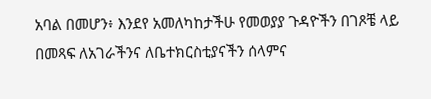አባል በመሆን፥ እንደየ አመለካከታችሁ የመወያያ ጉዳዮችን በገጾቼ ላይ በመጻፍ ለአገራችንና ለቤተክርስቲያናችን ሰላምና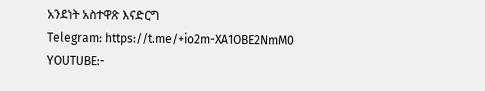አንደነት አስተዋጽ እናድርግ
Telegram: https://t.me/+io2m-XA1OBE2NmM0
YOUTUBE:-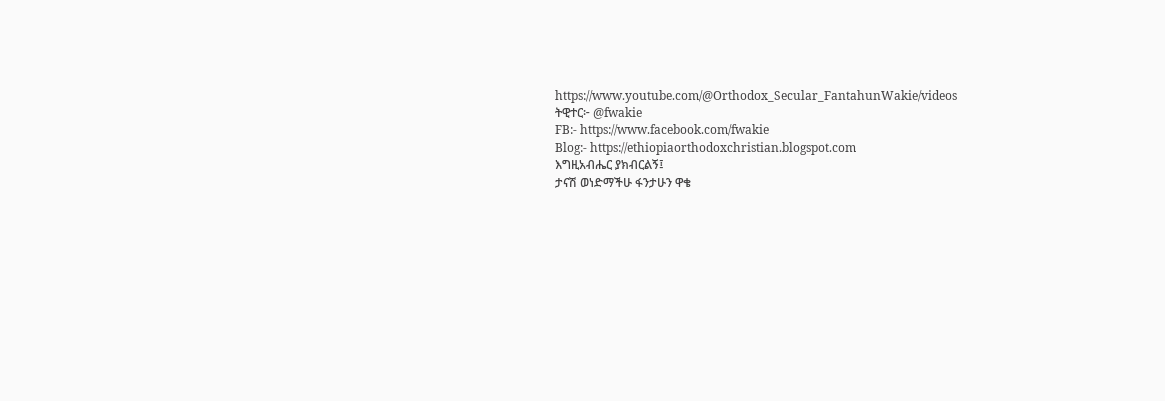https://www.youtube.com/@Orthodox_Secular_FantahunWakie/videos
ትዊተር፦ @fwakie
FB:- https://www.facebook.com/fwakie
Blog:- https://ethiopiaorthodoxchristian.blogspot.com
እግዚአብሔር ያክብርልኝ፤
ታናሽ ወነድማችሁ ፋንታሁን ዋቄ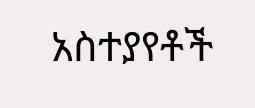አስተያየቶች